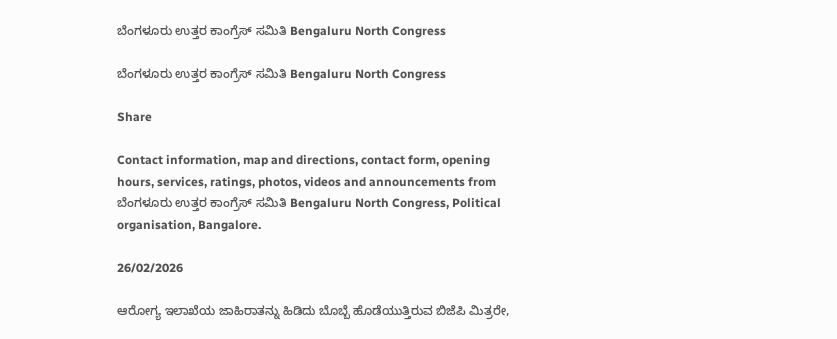ಬೆಂಗಳೂರು ಉತ್ತರ ಕಾಂಗ್ರೆಸ್ ಸಮಿತಿ Bengaluru North Congress

ಬೆಂಗಳೂರು ಉತ್ತರ ಕಾಂಗ್ರೆಸ್ ಸಮಿತಿ Bengaluru North Congress

Share

Contact information, map and directions, contact form, opening hours, services, ratings, photos, videos and announcements from ಬೆಂಗಳೂರು ಉತ್ತರ ಕಾಂಗ್ರೆಸ್ ಸಮಿತಿ Bengaluru North Congress, Political organisation, Bangalore.

26/02/2026

ಆರೋಗ್ಯ ಇಲಾಖೆಯ ಜಾಹಿರಾತನ್ನು ಹಿಡಿದು ಬೊಬ್ಬೆ ಹೊಡೆಯುತ್ತಿರುವ ಬಿಜೆಪಿ ಮಿತ್ರರೇ,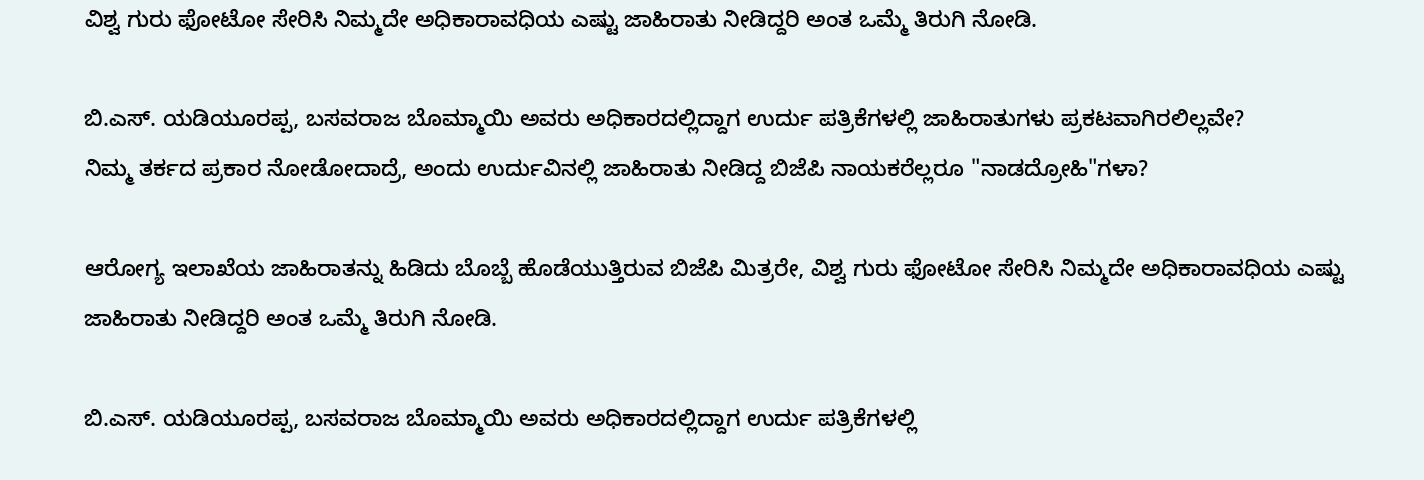ವಿಶ್ವ ಗುರು ಫೋಟೋ ಸೇರಿಸಿ ನಿಮ್ಮದೇ ಅಧಿಕಾರಾವಧಿಯ ಎಷ್ಟು ಜಾಹಿರಾತು ನೀಡಿದ್ದರಿ ಅಂತ ಒಮ್ಮೆ ತಿರುಗಿ ನೋಡಿ.

ಬಿ.ಎಸ್. ಯಡಿಯೂರಪ್ಪ, ಬಸವರಾಜ ಬೊಮ್ಮಾಯಿ ಅವರು ಅಧಿಕಾರದಲ್ಲಿದ್ದಾಗ ಉರ್ದು ಪತ್ರಿಕೆಗಳಲ್ಲಿ ಜಾಹಿರಾತುಗಳು ಪ್ರಕಟವಾಗಿರಲಿಲ್ಲವೇ?
ನಿಮ್ಮ ತರ್ಕದ ಪ್ರಕಾರ ನೋಡೋದಾದ್ರೆ, ಅಂದು ಉರ್ದುವಿನಲ್ಲಿ ಜಾಹಿರಾತು ನೀಡಿದ್ದ ಬಿಜೆಪಿ ನಾಯಕರೆಲ್ಲರೂ "ನಾಡದ್ರೋಹಿ"ಗಳಾ?

ಆರೋಗ್ಯ ಇಲಾಖೆಯ ಜಾಹಿರಾತನ್ನು ಹಿಡಿದು ಬೊಬ್ಬೆ ಹೊಡೆಯುತ್ತಿರುವ ಬಿಜೆಪಿ ಮಿತ್ರರೇ, ವಿಶ್ವ ಗುರು ಫೋಟೋ ಸೇರಿಸಿ ನಿಮ್ಮದೇ ಅಧಿಕಾರಾವಧಿಯ ಎಷ್ಟು ಜಾಹಿರಾತು ನೀಡಿದ್ದರಿ ಅಂತ ಒಮ್ಮೆ ತಿರುಗಿ ನೋಡಿ.

ಬಿ.ಎಸ್. ಯಡಿಯೂರಪ್ಪ, ಬಸವರಾಜ ಬೊಮ್ಮಾಯಿ ಅವರು ಅಧಿಕಾರದಲ್ಲಿದ್ದಾಗ ಉರ್ದು ಪತ್ರಿಕೆಗಳಲ್ಲಿ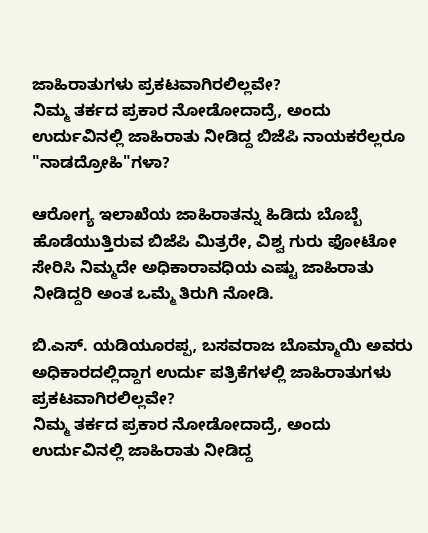ಜಾಹಿರಾತುಗಳು ಪ್ರಕಟವಾಗಿರಲಿಲ್ಲವೇ?
ನಿಮ್ಮ ತರ್ಕದ ಪ್ರಕಾರ ನೋಡೋದಾದ್ರೆ, ಅಂದು ಉರ್ದುವಿನಲ್ಲಿ ಜಾಹಿರಾತು ನೀಡಿದ್ದ ಬಿಜೆಪಿ ನಾಯಕರೆಲ್ಲರೂ "ನಾಡದ್ರೋಹಿ"ಗಳಾ?

ಆರೋಗ್ಯ ಇಲಾಖೆಯ ಜಾಹಿರಾತನ್ನು ಹಿಡಿದು ಬೊಬ್ಬೆ ಹೊಡೆಯುತ್ತಿರುವ ಬಿಜೆಪಿ ಮಿತ್ರರೇ, ವಿಶ್ವ ಗುರು ಫೋಟೋ ಸೇರಿಸಿ ನಿಮ್ಮದೇ ಅಧಿಕಾರಾವಧಿಯ ಎಷ್ಟು ಜಾಹಿರಾತು ನೀಡಿದ್ದರಿ ಅಂತ ಒಮ್ಮೆ ತಿರುಗಿ ನೋಡಿ.

ಬಿ.ಎಸ್. ಯಡಿಯೂರಪ್ಪ, ಬಸವರಾಜ ಬೊಮ್ಮಾಯಿ ಅವರು ಅಧಿಕಾರದಲ್ಲಿದ್ದಾಗ ಉರ್ದು ಪತ್ರಿಕೆಗಳಲ್ಲಿ ಜಾಹಿರಾತುಗಳು ಪ್ರಕಟವಾಗಿರಲಿಲ್ಲವೇ?
ನಿಮ್ಮ ತರ್ಕದ ಪ್ರಕಾರ ನೋಡೋದಾದ್ರೆ, ಅಂದು ಉರ್ದುವಿನಲ್ಲಿ ಜಾಹಿರಾತು ನೀಡಿದ್ದ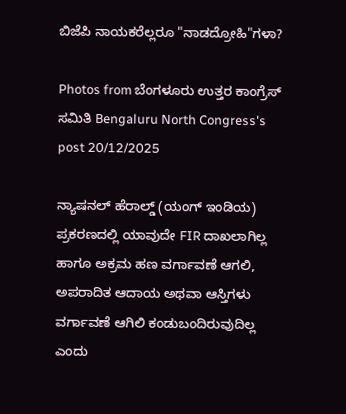ಬಿಜೆಪಿ ನಾಯಕರೆಲ್ಲರೂ "ನಾಡದ್ರೋಹಿ"ಗಳಾ?

Photos from ಬೆಂಗಳೂರು ಉತ್ತರ ಕಾಂಗ್ರೆಸ್ ಸಮಿತಿ Bengaluru North Congress's post 20/12/2025

ನ್ಯಾಷನಲ್ ಹೆರಾಲ್ಡ್ (ಯಂಗ್ ಇಂಡಿಯ) ಪ್ರಕರಣದಲ್ಲಿ ಯಾವುದೇ FIR ದಾಖಲಾಗಿಲ್ಲ ಹಾಗೂ ಅಕ್ರಮ ಹಣ ವರ್ಗಾವಣೆ ಆಗಲಿ, ಅಪರಾದಿತ ಆದಾಯ ಅಥವಾ ಆಸ್ತಿಗಳು ವರ್ಗಾವಣೆ ಆಗಿಲಿ ಕಂಡುಬಂದಿರುವುದಿಲ್ಲ ಎಂದು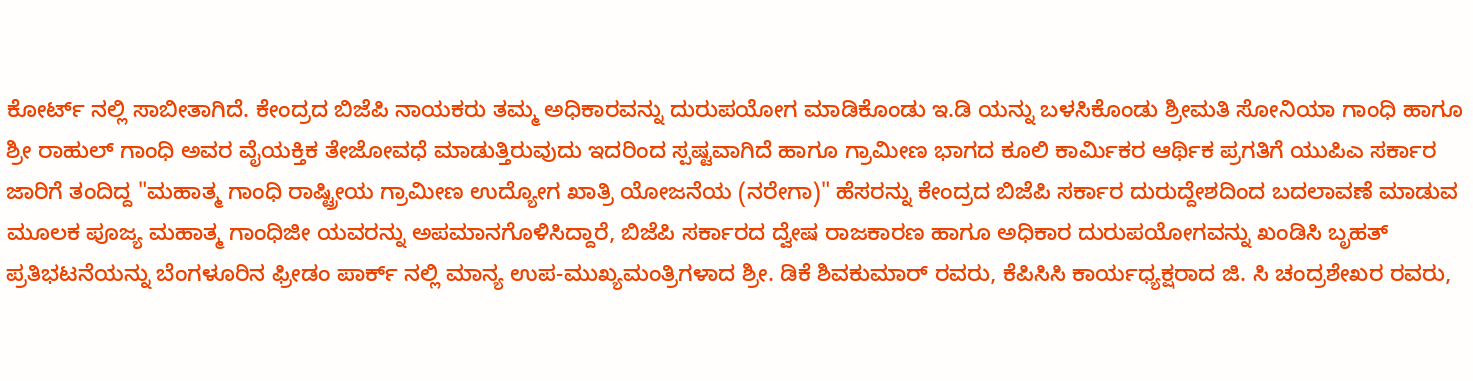ಕೋರ್ಟ್ ನಲ್ಲಿ ಸಾಬೀತಾಗಿದೆ. ಕೇಂದ್ರದ ಬಿಜೆಪಿ ನಾಯಕರು ತಮ್ಮ ಅಧಿಕಾರವನ್ನು ದುರುಪಯೋಗ ಮಾಡಿಕೊಂಡು ಇ.ಡಿ ಯನ್ನು ಬಳಸಿಕೊಂಡು ಶ್ರೀಮತಿ ಸೋನಿಯಾ ಗಾಂಧಿ ಹಾಗೂ ಶ್ರೀ ರಾಹುಲ್ ಗಾಂಧಿ ಅವರ ವೈಯಕ್ತಿಕ ತೇಜೋವಧೆ ಮಾಡುತ್ತಿರುವುದು ಇದರಿಂದ ಸ್ಪಷ್ಟವಾಗಿದೆ ಹಾಗೂ ಗ್ರಾಮೀಣ ಭಾಗದ ಕೂಲಿ ಕಾರ್ಮಿಕರ ಆರ್ಥಿಕ ಪ್ರಗತಿಗೆ ಯುಪಿಎ ಸರ್ಕಾರ ಜಾರಿಗೆ ತಂದಿದ್ದ "ಮಹಾತ್ಮ ಗಾಂಧಿ ರಾಷ್ಟ್ರೀಯ ಗ್ರಾಮೀಣ ಉದ್ಯೋಗ ಖಾತ್ರಿ ಯೋಜನೆಯ (ನರೇಗಾ)" ಹೆಸರನ್ನು ಕೇಂದ್ರದ ಬಿಜೆಪಿ ಸರ್ಕಾರ ದುರುದ್ದೇಶದಿಂದ ಬದಲಾವಣೆ ಮಾಡುವ ಮೂಲಕ ಪೂಜ್ಯ ಮಹಾತ್ಮ ಗಾಂಧಿಜೀ ಯವರನ್ನು ಅಪಮಾನಗೊಳಿಸಿದ್ದಾರೆ, ಬಿಜೆಪಿ ಸರ್ಕಾರದ ದ್ವೇಷ ರಾಜಕಾರಣ ಹಾಗೂ ಅಧಿಕಾರ ದುರುಪಯೋಗವನ್ನು ಖಂಡಿಸಿ ಬೃಹತ್ ಪ್ರತಿಭಟನೆಯನ್ನು ಬೆಂಗಳೂರಿನ ಫ್ರೀಡಂ ಪಾರ್ಕ್ ನಲ್ಲಿ ಮಾನ್ಯ ಉಪ-ಮುಖ್ಯಮಂತ್ರಿಗಳಾದ ಶ್ರೀ. ಡಿಕೆ ಶಿವಕುಮಾರ್ ರವರು, ಕೆಪಿಸಿಸಿ ಕಾರ್ಯಧ್ಯಕ್ಷರಾದ ಜಿ. ಸಿ ಚಂದ್ರಶೇಖರ ರವರು,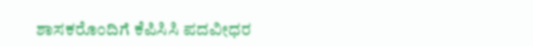ಶಾಸಕರೊಂದಿಗೆ ಕೆಪಿಸಿಸಿ ಪದವೀಧರ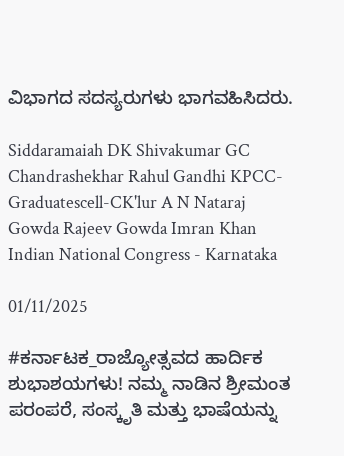ವಿಭಾಗದ ಸದಸ್ಯರುಗಳು ಭಾಗವಹಿಸಿದರು.

Siddaramaiah DK Shivakumar GC Chandrashekhar Rahul Gandhi KPCC-Graduatescell-CK'lur A N Nataraj Gowda Rajeev Gowda Imran Khan Indian National Congress - Karnataka

01/11/2025

#ಕರ್ನಾಟಕ_ರಾಜ್ಯೋತ್ಸವದ ಹಾರ್ದಿಕ ಶುಭಾಶಯಗಳು! ನಮ್ಮ ನಾಡಿನ ಶ್ರೀಮಂತ ಪರಂಪರೆ, ಸಂಸ್ಕೃತಿ ಮತ್ತು ಭಾಷೆಯನ್ನು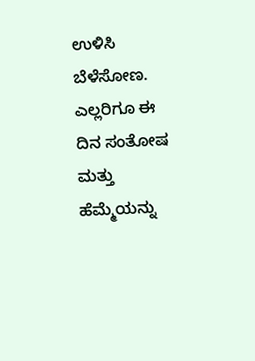ಉಳಿಸಿ ಬೆಳೆಸೋಣ. ಎಲ್ಲರಿಗೂ ಈ ದಿನ ಸಂತೋಷ ಮತ್ತು ಹೆಮ್ಮೆಯನ್ನು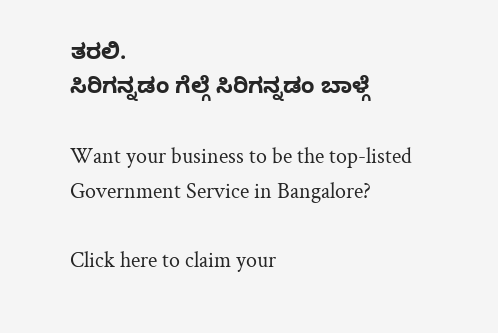ತರಲಿ.
ಸಿರಿಗನ್ನಡಂ ಗೆಲ್ಗೆ ಸಿರಿಗನ್ನಡಂ ಬಾಳ್ಗೆ

Want your business to be the top-listed Government Service in Bangalore?

Click here to claim your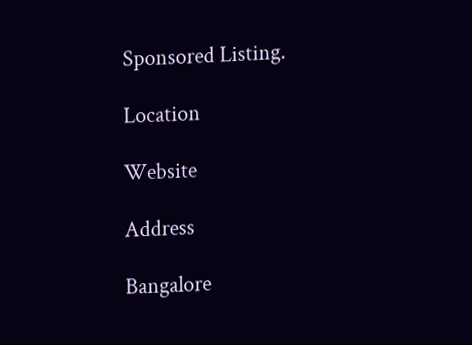Sponsored Listing.

Location

Website

Address

Bangalore